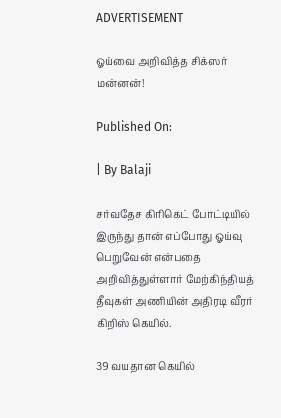ADVERTISEMENT

ஓய்வை அறிவித்த சிக்ஸர் மன்னன்!

Published On:

| By Balaji

சர்வதேச கிரிகெட் போட்டியில் இருந்து தான் எப்போது ஓய்வு பெறுவேன் என்பதை அறிவித்துள்ளார் மேற்கிந்தியத் தீவுகள் அணியின் அதிரடி வீரர் கிறிஸ் கெயில்.

39 வயதான கெயில்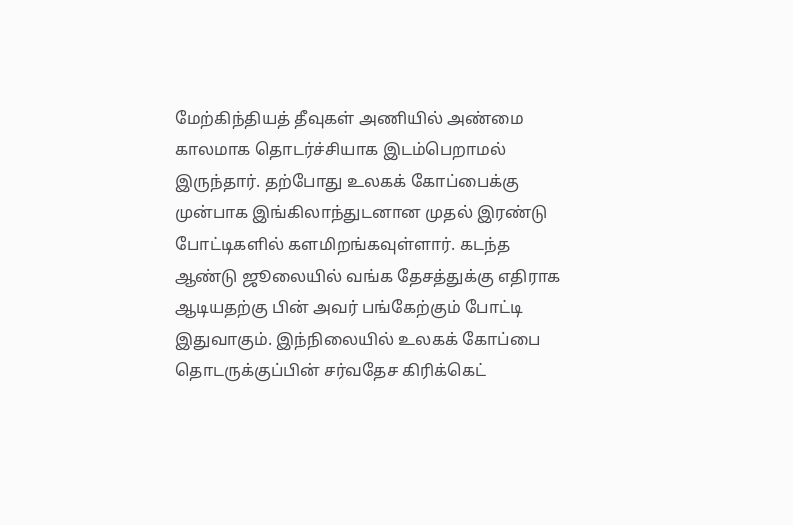மேற்கிந்தியத் தீவுகள் அணியில் அண்மை காலமாக தொடர்ச்சியாக இடம்பெறாமல் இருந்தார். தற்போது உலகக் கோப்பைக்கு முன்பாக இங்கிலாந்துடனான முதல் இரண்டு போட்டிகளில் களமிறங்கவுள்ளார். கடந்த ஆண்டு ஜூலையில் வங்க தேசத்துக்கு எதிராக ஆடியதற்கு பின் அவர் பங்கேற்கும் போட்டி இதுவாகும். இந்நிலையில் உலகக் கோப்பை தொடருக்குப்பின் சர்வதேச கிரிக்கெட்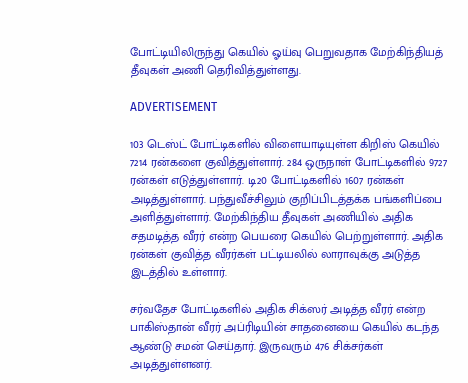போட்டியிலிருந்து கெயில் ஓய்வு பெறுவதாக மேற்கிந்தியத் தீவுகள் அணி தெரிவித்துள்ளது.

ADVERTISEMENT

103 டெஸ்ட் போட்டிகளில் விளையாடியுள்ள கிறிஸ் கெயில் 7214 ரன்களை குவித்துள்ளார். 284 ஒருநாள் போட்டிகளில் 9727 ரன்கள் எடுத்துள்ளார். டி20 போட்டிகளில் 1607 ரன்கள் அடித்துள்ளார். பந்துவீச்சிலும் குறிப்பிடத்தக்க பங்களிப்பை அளித்துள்ளார். மேற்கிந்திய தீவுகள் அணியில் அதிக சதமடித்த வீரர் என்ற பெயரை கெயில் பெற்றுள்ளார். அதிக ரன்கள் குவித்த வீரர்கள் பட்டியலில் லாராவுக்கு அடுத்த இடத்தில் உள்ளார்.

சர்வதேச போட்டிகளில் அதிக சிக்ஸர் அடித்த வீரர் என்ற பாகிஸ்தான் வீரர் அப்ரிடியின் சாதனையை கெயில் கடந்த ஆண்டு சமன் செய்தார். இருவரும் 476 சிக்சர்கள் அடித்துள்ளனர்.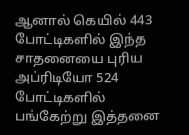ஆனால் கெயில் 443 போட்டிகளில் இந்த சாதனையை புரிய அப்ரிடியோ 524 போட்டிகளில் பங்கேற்று இத்தனை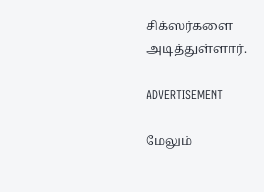சிக்ஸர்களை அடித்துள்ளார்.

ADVERTISEMENT

மேலும்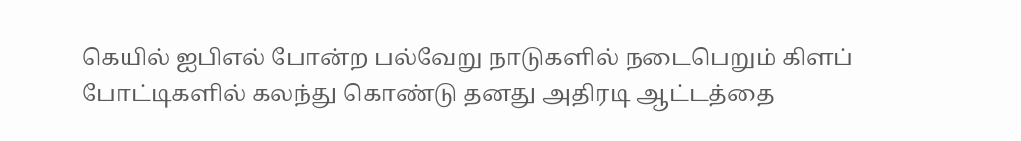கெயில் ஐபிஎல் போன்ற பல்வேறு நாடுகளில் நடைபெறும் கிளப் போட்டிகளில் கலந்து கொண்டு தனது அதிரடி ஆட்டத்தை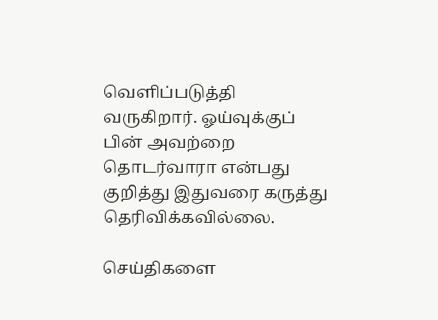வெளிப்படுத்தி வருகிறார். ஓய்வுக்குப் பின் அவற்றை தொடர்வாரா என்பது குறித்து இதுவரை கருத்து தெரிவிக்கவில்லை.

செய்திகளை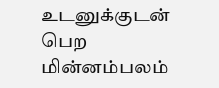உடனுக்குடன் பெற மின்னம்பலம்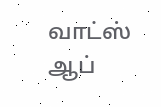வாட்ஸ் ஆப்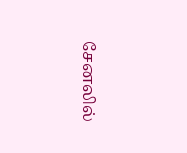சேனலில்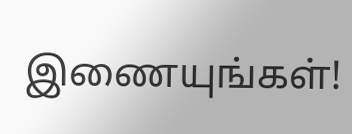இணையுங்கள்!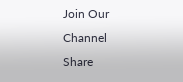Join Our Channel
Share